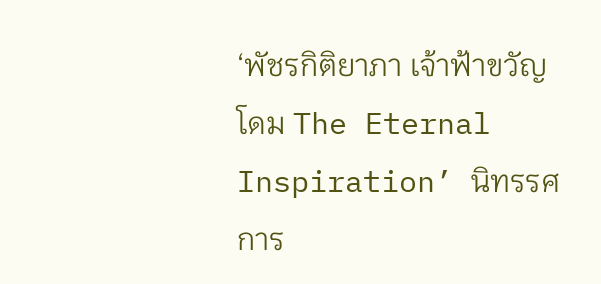‘พัชรกิติยาภา เจ้าฟ้าขวัญโดม The Eternal Inspiration’ นิทรรศการ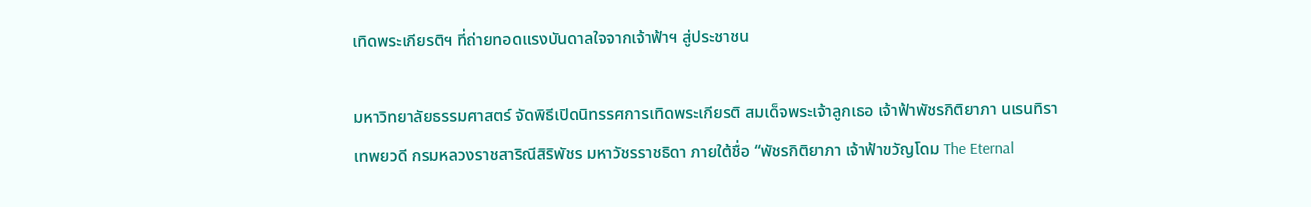เทิดพระเกียรติฯ ที่ถ่ายทอดแรงบันดาลใจจากเจ้าฟ้าฯ สู่ประชาชน

มหาวิทยาลัยธรรมศาสตร์ จัดพิธีเปิดนิทรรศการเทิดพระเกียรติ สมเด็จพระเจ้าลูกเธอ เจ้าฟ้าพัชรกิติยาภา นเรนทิราเทพยวดี กรมหลวงราชสาริณีสิริพัชร มหาวัชรราชธิดา ภายใต้ชื่อ “พัชรกิติยาภา เจ้าฟ้าขวัญโดม The Eternal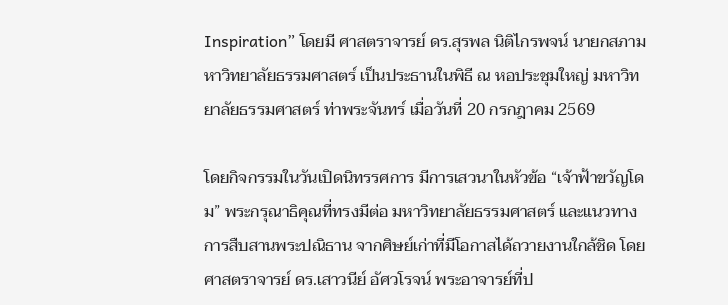Inspiration” โดยมี ศาสตราจารย์ ดร.สุรพล นิติไกรพจน์ นายกสภามหาวิทยาลัยธรรมศาสตร์ เป็นประธานในพิธี ณ หอประชุมใหญ่ มหาวิทยาลัยธรรมศาสตร์ ท่าพระจันทร์ เมื่อวันที่ 20 กรกฎาคม 2569

โดยกิจกรรมในวันเปิดนิทรรศการ มีการเสวนาในหัวข้อ “เจ้าฟ้าขวัญโดม” พระกรุณาธิคุณที่ทรงมีต่อ มหาวิทยาลัยธรรมศาสตร์ และแนวทางการสืบสานพระปณิธาน จากศิษย์เก่าที่มีโอกาสได้ถวายงานใกล้ชิด โดย ศาสตราจารย์ ดร.เสาวนีย์ อัศวโรจน์ พระอาจารย์ที่ป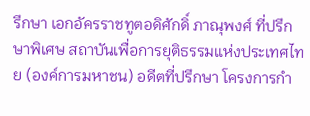รึกษา เอกอัครราชทูตอดิศักดิ์ ภาณุพงศ์ ที่ปรึกษาพิเศษ สถาบันเพื่อการยุติธรรมแห่งประเทศไทย (องค์การมหาชน) อดีตที่ปรึกษา โครงการกำ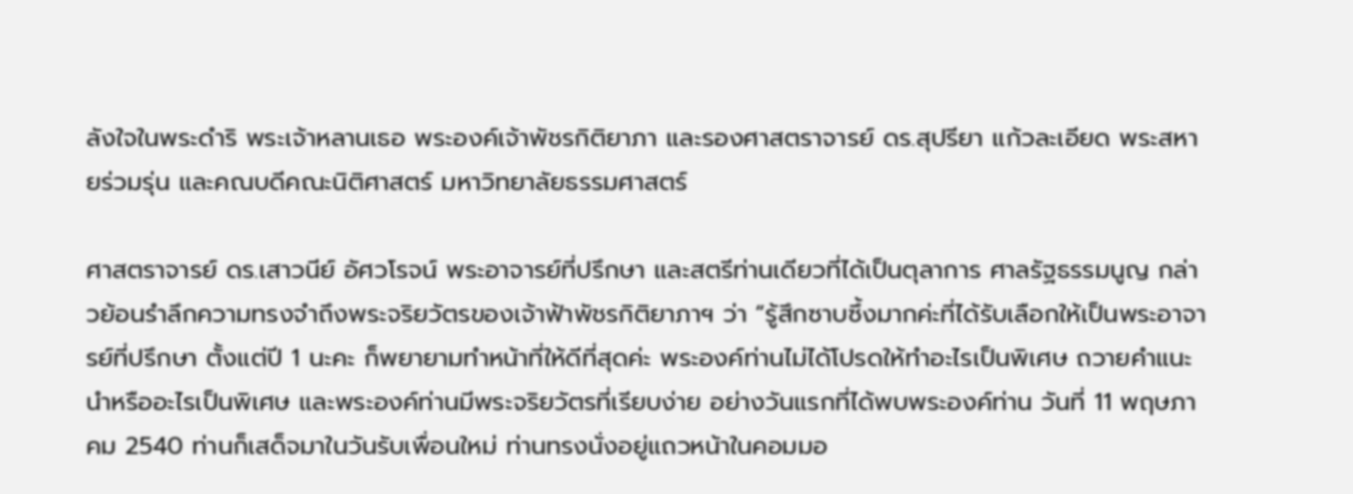ลังใจในพระดำริ พระเจ้าหลานเธอ พระองค์เจ้าพัชรกิติยาภา และรองศาสตราจารย์ ดร.สุปรียา แก้วละเอียด พระสหายร่วมรุ่น และคณบดีคณะนิติศาสตร์ มหาวิทยาลัยธรรมศาสตร์

ศาสตราจารย์ ดร.เสาวนีย์ อัศวโรจน์ พระอาจารย์ที่ปรึกษา และสตรีท่านเดียวที่ได้เป็นตุลาการ ศาลรัฐธรรมนูญ กล่าวย้อนรำลึกความทรงจำถึงพระจริยวัตรของเจ้าฟ้าพัชรกิติยาภาฯ ว่า “รู้สึกซาบซึ้งมากค่ะที่ได้รับเลือกให้เป็นพระอาจารย์ที่ปรึกษา ตั้งแต่ปี 1 นะคะ ก็พยายามทำหน้าที่ให้ดีที่สุดค่ะ พระองค์ท่านไม่ได้โปรดให้ทำอะไรเป็นพิเศษ ถวายคำแนะนำหรืออะไรเป็นพิเศษ และพระองค์ท่านมีพระจริยวัตรที่เรียบง่าย อย่างวันแรกที่ได้พบพระองค์ท่าน วันที่ 11 พฤษภาคม 2540 ท่านก็เสด็จมาในวันรับเพื่อนใหม่ ท่านทรงนั่งอยู่แถวหน้าในคอมมอ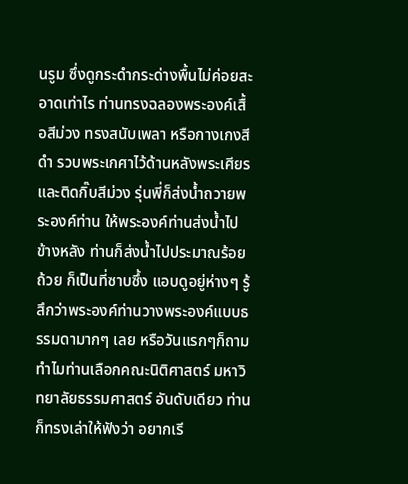นรูม ซึ่งดูกระดำกระด่างพื้นไม่ค่อยสะอาดเท่าไร ท่านทรงฉลองพระองค์เสื้อสีม่วง ทรงสนับเพลา หรือกางเกงสีดำ รวบพระเกศาไว้ด้านหลังพระเศียร และติดกิ๊บสีม่วง รุ่นพี่ก็ส่งน้ำถวายพระองค์ท่าน ให้พระองค์ท่านส่งน้ำไปข้างหลัง ท่านก็ส่งน้ำไปประมาณร้อยถ้วย ก็เป็นที่ซาบซึ้ง แอบดูอยู่ห่างๆ รู้สึกว่าพระองค์ท่านวางพระองค์แบบธรรมดามากๆ เลย หรือวันแรกๆก็ถามทำไมท่านเลือกคณะนิติศาสตร์ มหาวิทยาลัยธรรมศาสตร์ อันดับเดียว ท่านก็ทรงเล่าให้ฟังว่า อยากเรี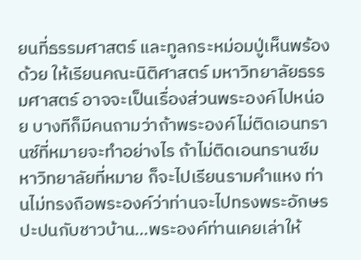ยนที่ธรรมศาสตร์ และทูลกระหม่อมปู่เห็นพร้องด้วย ให้เรียนคณะนิติศาสตร์ มหาวิทยาลัยธรรมศาสตร์ อาจจะเป็นเรื่องส่วนพระองค์ไปหน่อย บางทีก็มีคนถามว่าถ้าพระองค์ไม่ติดเอนทรานซ์ที่หมายจะทำอย่างไร ถ้าไม่ติดเอนทรานซ์มหาวิทยาลัยที่หมาย ก็จะไปเรียนรามคำแหง ท่านไม่ทรงถือพระองค์ว่าท่านจะไปทรงพระอักษรปะปนกับชาวบ้าน…พระองค์ท่านเคยเล่าให้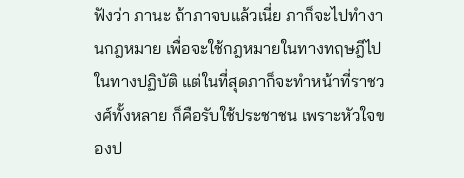ฟังว่า ภานะ ถ้าภาจบแล้วเนี่ย ภาก็จะไปทำงานกฎหมาย เพื่อจะใช้กฎหมายในทางทฤษฎีไปในทางปฏิบัติ แต่ในที่สุดภาก็จะทำหน้าที่ราชวงศ์ทั้งหลาย ก็คือรับใช้ประชาชน เพราะหัวใจของป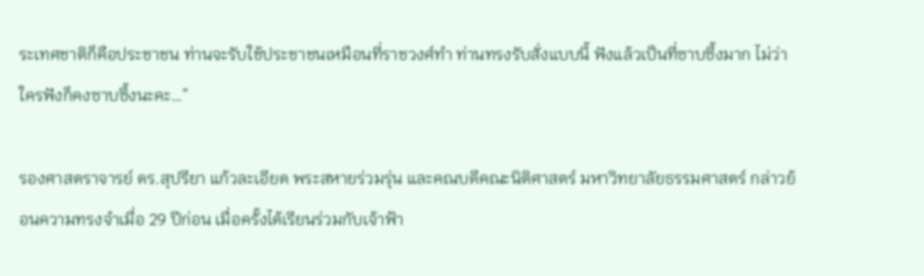ระเทศชาติก็คือประชาชน ท่านจะรับใช้ประชาชนเหมือนที่ราชวงศ์ทำ ท่านทรงรับสั่งแบบนี้ ฟังแล้วเป็นที่ซาบซึ้งมาก ไม่ว่าใครฟังก็คงซาบซึ้งนะคะ…”

รองศาสตราจารย์ ดร.สุปรียา แก้วละเอียด พระสหายร่วมรุ่น และคณบดีคณะนิติศาสตร์ มหาวิทยาลัยธรรมศาสตร์ กล่าวย้อนความทรงจำเมื่อ 29 ปีก่อน เมื่อครั้งได้เรียนร่วมกับเจ้าฟ้า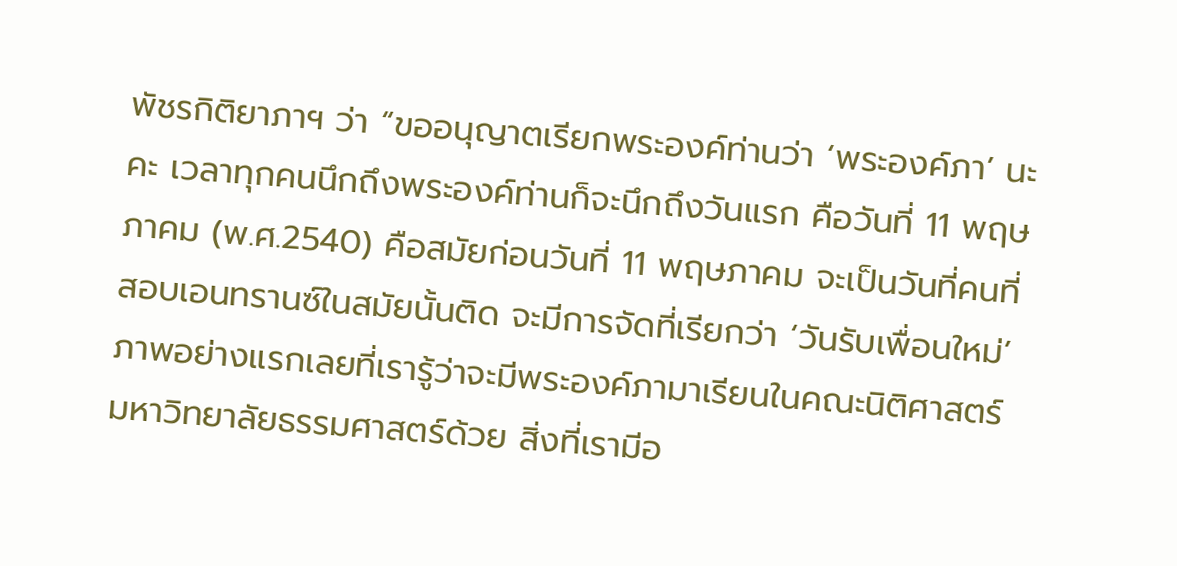พัชรกิติยาภาฯ ว่า “ขออนุญาตเรียกพระองค์ท่านว่า ‘พระองค์ภา’ นะคะ เวลาทุกคนนึกถึงพระองค์ท่านก็จะนึกถึงวันแรก คือวันที่ 11 พฤษภาคม (พ.ศ.2540) คือสมัยก่อนวันที่ 11 พฤษภาคม จะเป็นวันที่คนที่สอบเอนทรานซ์ในสมัยนั้นติด จะมีการจัดที่เรียกว่า ‘วันรับเพื่อนใหม่’ ภาพอย่างแรกเลยที่เรารู้ว่าจะมีพระองค์ภามาเรียนในคณะนิติศาสตร์ มหาวิทยาลัยธรรมศาสตร์ด้วย สิ่งที่เรามีอ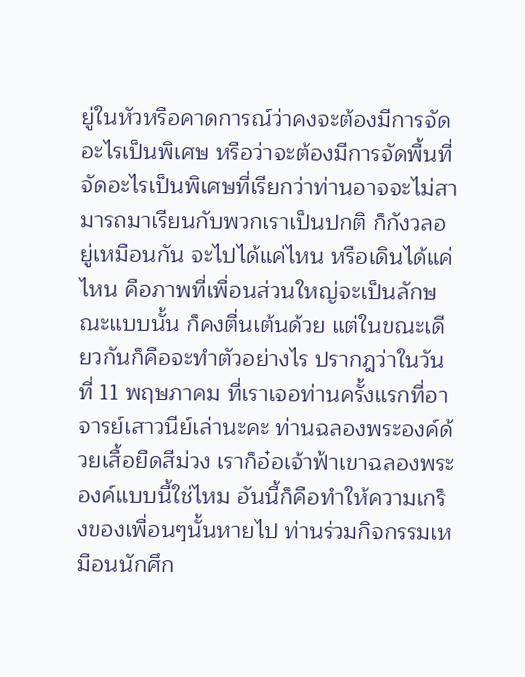ยู่ในหัวหรือคาดการณ์ว่าคงจะต้องมีการจัดอะไรเป็นพิเศษ หรือว่าจะต้องมีการจัดพื้นที่จัดอะไรเป็นพิเศษที่เรียกว่าท่านอาจจะไม่สามารถมาเรียนกับพวกเราเป็นปกติ ก็กังวลอยู่เหมือนกัน จะไปได้แค่ไหน หรือเดินได้แค่ไหน คือภาพที่เพื่อนส่วนใหญ่จะเป็นลักษณะแบบนั้น ก็คงตื่นเต้นด้วย แต่ในขณะเดียวกันก็คือจะทำตัวอย่างไร ปรากฎว่าในวันที่ 11 พฤษภาคม ที่เราเจอท่านครั้งแรกที่อาจารย์เสาวนีย์เล่านะคะ ท่านฉลองพระองค์ด้วยเสื้อยืดสีม่วง เราก็อ๋อเจ้าฟ้าเขาฉลองพระองค์แบบนี้ใช่ไหม อันนี้ก็คือทำให้ความเกร็งของเพื่อนๆนั้นหายไป ท่านร่วมกิจกรรมเหมือนนักศึก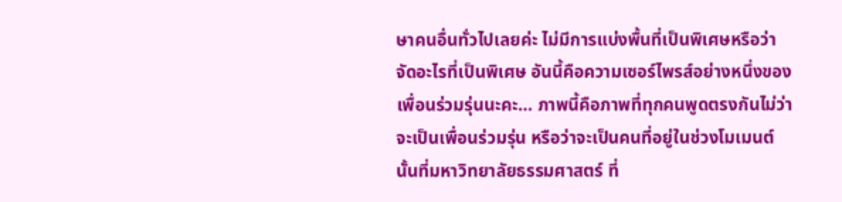ษาคนอื่นทั่วไปเลยค่ะ ไม่มีการแบ่งพื้นที่เป็นพิเศษหรือว่าจัดอะไรที่เป็นพิเศษ อันนี้คือความเซอร์ไพรส์อย่างหนึ่งของเพื่อนร่วมรุ่นนะคะ… ภาพนี้คือภาพที่ทุกคนพูดตรงกันไม่ว่าจะเป็นเพื่อนร่วมรุ่น หรือว่าจะเป็นคนที่อยู่ในช่วงโมเมนต์นั้นที่มหาวิทยาลัยธรรมศาสตร์ ที่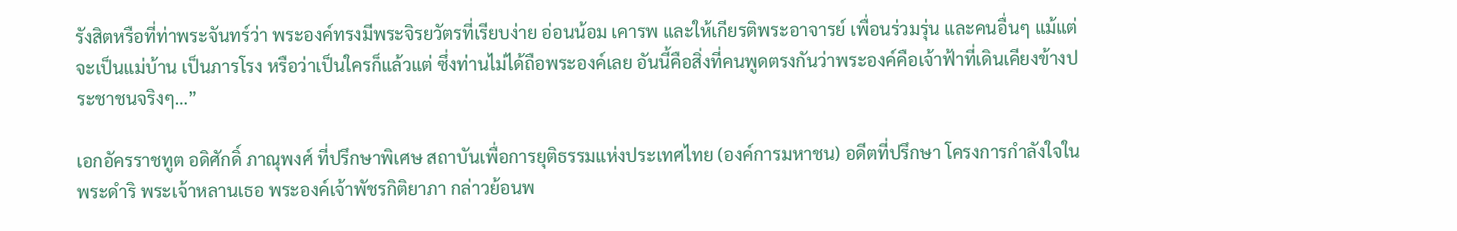รังสิตหรือที่ท่าพระจันทร์ว่า พระองค์ทรงมีพระจิรยวัตรที่เรียบง่าย อ่อนน้อม เคารพ และให้เกียรติพระอาจารย์ เพื่อนร่วมรุ่น และคนอื่นๆ แม้แต่จะเป็นแม่บ้าน เป็นภารโรง หรือว่าเป็นใครก็แล้วแต่ ซึ่งท่านไม่ได้ถือพระองค์เลย อันนี้คือสิ่งที่คนพูดตรงกันว่าพระองค์คือเจ้าฟ้าที่เดินเคียงข้างประชาชนจริงๆ…”

เอกอัครราชทูต อดิศักดิ์ ภาณุพงศ์ ที่ปรึกษาพิเศษ สถาบันเพื่อการยุติธรรมแห่งประเทศไทย (องค์การมหาชน) อดีตที่ปรึกษา โครงการกำลังใจในพระดำริ พระเจ้าหลานเธอ พระองค์เจ้าพัชรกิติยาภา กล่าวย้อนพ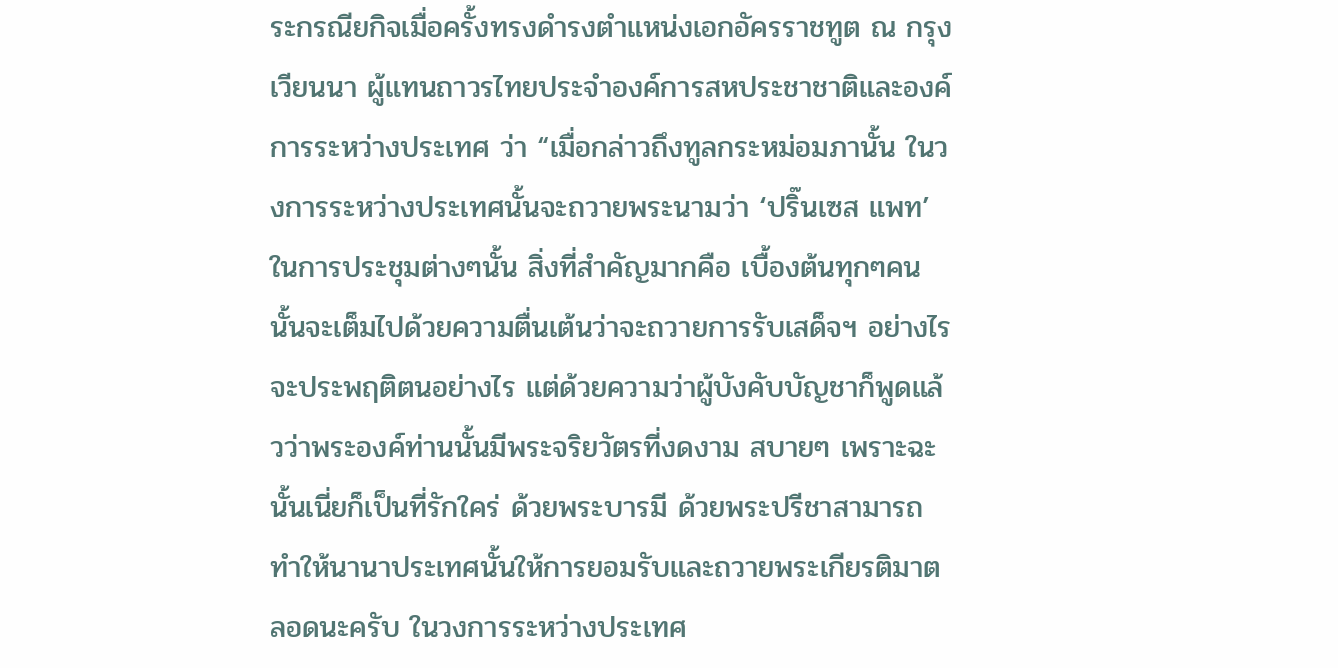ระกรณียกิจเมื่อครั้งทรงดำรงตำแหน่งเอกอัครราชทูต ณ กรุงเวียนนา ผู้แทนถาวรไทยประจำองค์การสหประชาชาติและองค์การระหว่างประเทศ ว่า “เมื่อกล่าวถึงทูลกระหม่อมภานั้น ในวงการระหว่างประเทศนั้นจะถวายพระนามว่า ‘ปริ๊นเซส แพท’ ในการประชุมต่างๆนั้น สิ่งที่สำคัญมากคือ เบื้องต้นทุกๆคนนั้นจะเต็มไปด้วยความตื่นเต้นว่าจะถวายการรับเสด็จฯ อย่างไร จะประพฤติตนอย่างไร แต่ด้วยความว่าผู้บังคับบัญชาก็พูดแล้วว่าพระองค์ท่านนั้นมีพระจริยวัตรที่งดงาม สบายๆ เพราะฉะนั้นเนี่ยก็เป็นที่รักใคร่ ด้วยพระบารมี ด้วยพระปรีชาสามารถ ทำให้นานาประเทศนั้นให้การยอมรับและถวายพระเกียรติมาตลอดนะครับ ในวงการระหว่างประเทศ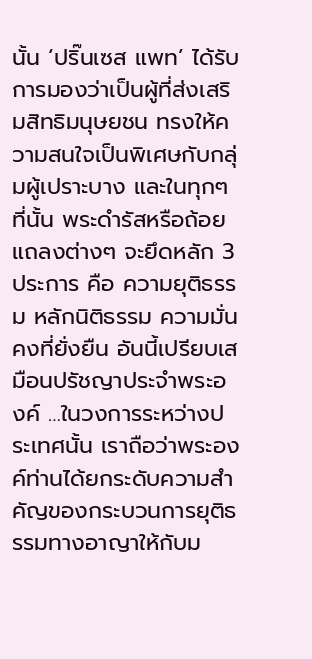นั้น ‘ปริ๊นเซส แพท’ ได้รับการมองว่าเป็นผู้ที่ส่งเสริมสิทธิมนุษยชน ทรงให้ความสนใจเป็นพิเศษกับกลุ่มผู้เปราะบาง และในทุกๆที่นั้น พระดำรัสหรือถ้อยแถลงต่างๆ จะยึดหลัก 3 ประการ คือ ความยุติธรรม หลักนิติธรรม ความมั่นคงที่ยั่งยืน อันนี้เปรียบเสมือนปรัชญาประจำพระองค์ …ในวงการระหว่างประเทศนั้น เราถือว่าพระองค์ท่านได้ยกระดับความสำคัญของกระบวนการยุติธรรมทางอาญาให้กับม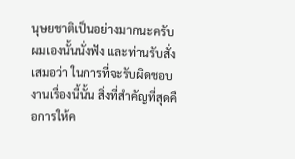นุษยชาติเป็นอย่างมากนะครับ ผมเองนั้นนั่งฟัง และท่านรับสั่งเสมอว่า ในการที่จะรับผิดชอบงานเรื่องนี้นั้น สิ่งที่สำคัญที่สุดคือการให้ค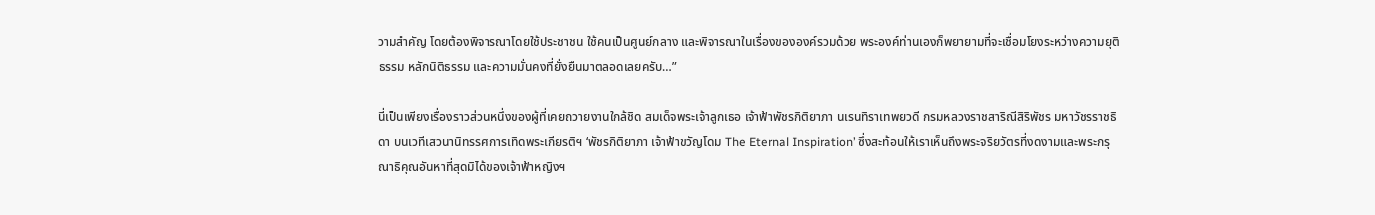วามสำคัญ โดยต้องพิจารณาโดยใช้ประชาชน ใช้คนเป็นศูนย์กลาง และพิจารณาในเรื่องขององค์รวมด้วย พระองค์ท่านเองก็พยายามที่จะเชื่อมโยงระหว่างความยุติธรรม หลักนิติธรรม และความมั่นคงที่ยั่งยืนมาตลอดเลยครับ…”

นี่เป็นเพียงเรื่องราวส่วนหนึ่งของผู้ที่เคยถวายงานใกล้ชิด สมเด็จพระเจ้าลูกเธอ เจ้าฟ้าพัชรกิติยาภา นเรนทิราเทพยวดี กรมหลวงราชสาริณีสิริพัชร มหาวัชรราชธิดา บนเวทีเสวนานิทรรศการเทิดพระเกียรติฯ ‘พัชรกิติยาภา เจ้าฟ้าขวัญโดม The Eternal Inspiration’ ซึ่งสะท้อนให้เราเห็นถึงพระจริยวัตรที่งดงามและพระกรุณาธิคุณอันหาที่สุดมิได้ของเจ้าฟ้าหญิงฯ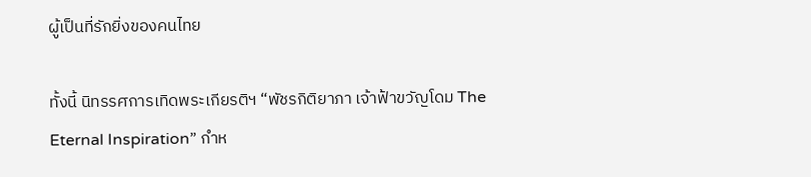ผู้เป็นที่รักยิ่งของคนไทย

ทั้งนี้ นิทรรศการเทิดพระเกียรติฯ “พัชรกิติยาภา เจ้าฟ้าขวัญโดม The Eternal Inspiration” กำห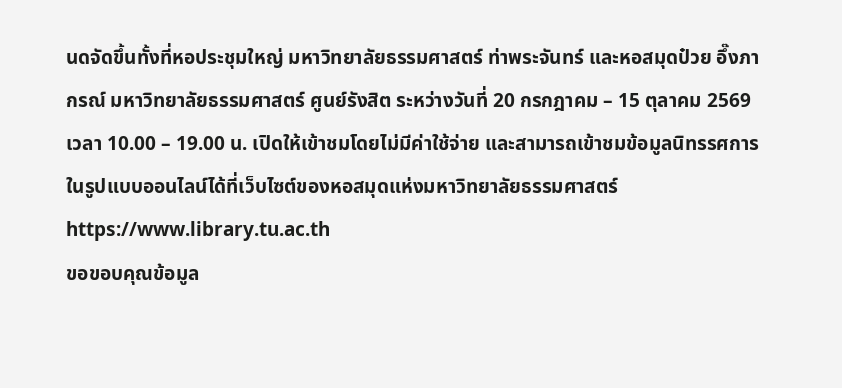นดจัดขึ้นทั้งที่หอประชุมใหญ่ มหาวิทยาลัยธรรมศาสตร์ ท่าพระจันทร์ และหอสมุดป๋วย อึ๊งภากรณ์ มหาวิทยาลัยธรรมศาสตร์ ศูนย์รังสิต ระหว่างวันที่ 20 กรกฎาคม – 15 ตุลาคม 2569 เวลา 10.00 – 19.00 น. เปิดให้เข้าชมโดยไม่มีค่าใช้จ่าย และสามารถเข้าชมข้อมูลนิทรรศการในรูปแบบออนไลน์ได้ที่เว็บไซต์ของหอสมุดแห่งมหาวิทยาลัยธรรมศาสตร์ https://www.library.tu.ac.th
ขอขอบคุณข้อมูล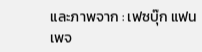และภาพจาก : เฟซบุ๊ก แฟนเพจ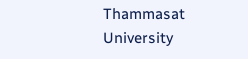Thammasat University